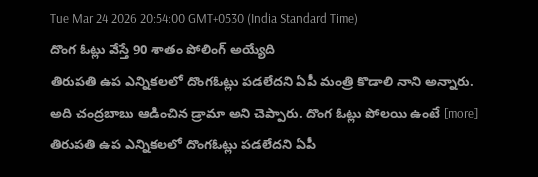Tue Mar 24 2026 20:54:00 GMT+0530 (India Standard Time)
దొంగ ఓట్లు వేస్తే 90 శాతం పోలింగ్ అయ్యేది
తిరుపతి ఉప ఎన్నికలలో దొంగఓట్లు పడలేదని ఏపీ మంత్రి కొడాలి నాని అన్నారు. అది చంద్రబాబు ఆడించిన డ్రామా అని చెప్పారు. దొంగ ఓట్లు పోలయి ఉంటే [more]
తిరుపతి ఉప ఎన్నికలలో దొంగఓట్లు పడలేదని ఏపీ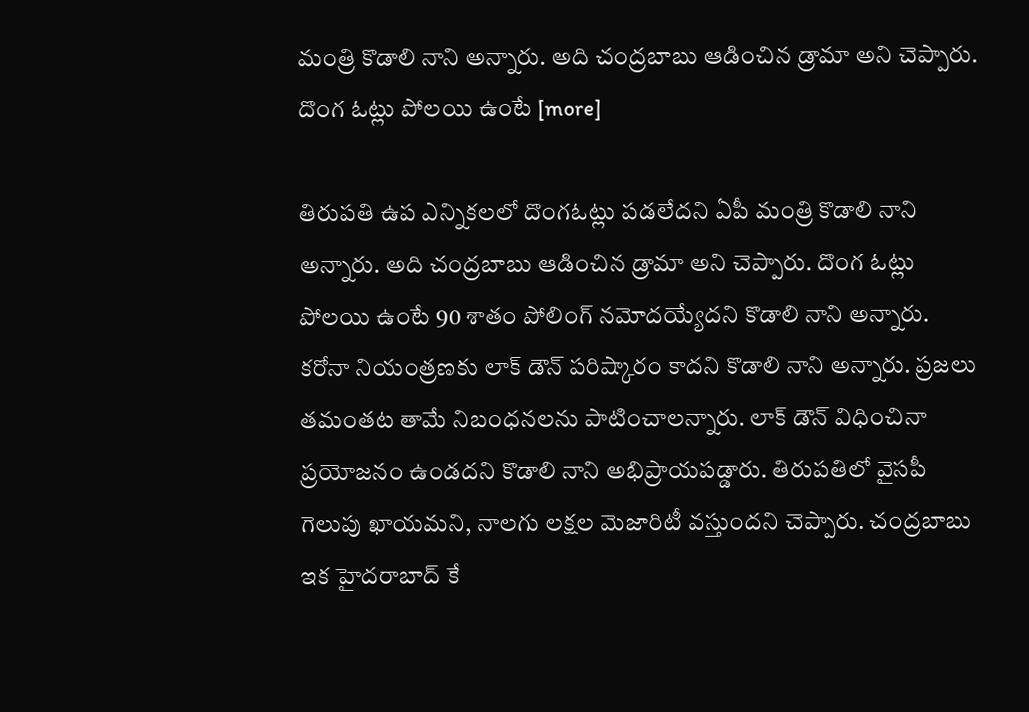మంత్రి కొడాలి నాని అన్నారు. అది చంద్రబాబు ఆడించిన డ్రామా అని చెప్పారు. దొంగ ఓట్లు పోలయి ఉంటే [more]

తిరుపతి ఉప ఎన్నికలలో దొంగఓట్లు పడలేదని ఏపీ మంత్రి కొడాలి నాని అన్నారు. అది చంద్రబాబు ఆడించిన డ్రామా అని చెప్పారు. దొంగ ఓట్లు పోలయి ఉంటే 90 శాతం పోలింగ్ నమోదయ్యేదని కొడాలి నాని అన్నారు. కరోనా నియంత్రణకు లాక్ డౌన్ పరిష్కారం కాదని కొడాలి నాని అన్నారు. ప్రజలు తమంతట తామే నిబంధనలను పాటించాలన్నారు. లాక్ డౌన్ విధించినా ప్రయోజనం ఉండదని కొడాలి నాని అభిప్రాయపడ్డారు. తిరుపతిలో వైసపీ గెలుపు ఖాయమని, నాలగు లక్షల మెజారిటీ వస్తుందని చెప్పారు. చంద్రబాబు ఇక హైదరాబాద్ కే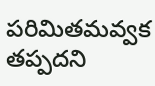పరిమితమవ్వక తప్పదని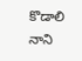కొడాలి నాని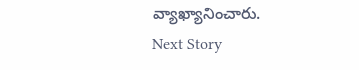వ్యాఖ్యానించారు.
Next Story